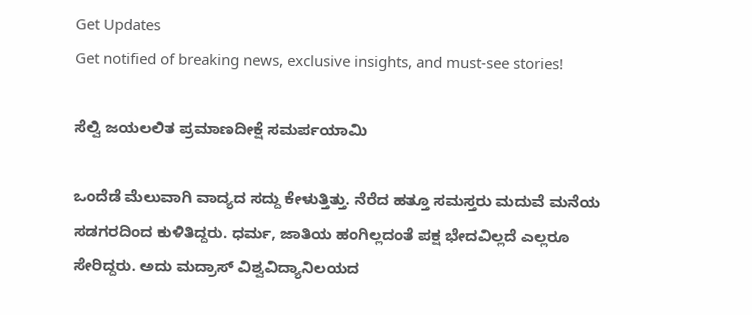Get Updates
Get notified of breaking news, exclusive insights, and must-see stories!

ಸೆಲ್ವಿ ಜಯಲಲಿತ ಪ್ರಮಾಣದೀಕ್ಷೆ ಸಮರ್ಪಯಾಮಿ

ಒಂದೆಡೆ ಮೆಲುವಾಗಿ ವಾದ್ಯದ ಸದ್ದು ಕೇಳುತ್ತಿತ್ತು. ನೆರೆದ ಹತ್ತೂ ಸಮಸ್ತರು ಮದುವೆ ಮನೆಯ ಸಡಗರದಿಂದ ಕುಳಿತಿದ್ದರು. ಧರ್ಮ, ಜಾತಿಯ ಹಂಗಿಲ್ಲದಂತೆ ಪಕ್ಷ ಭೇದವಿಲ್ಲದೆ ಎಲ್ಲರೂ ಸೇರಿದ್ದರು. ಅದು ಮದ್ರಾಸ್ ವಿಶ್ವವಿದ್ಯಾನಿಲಯದ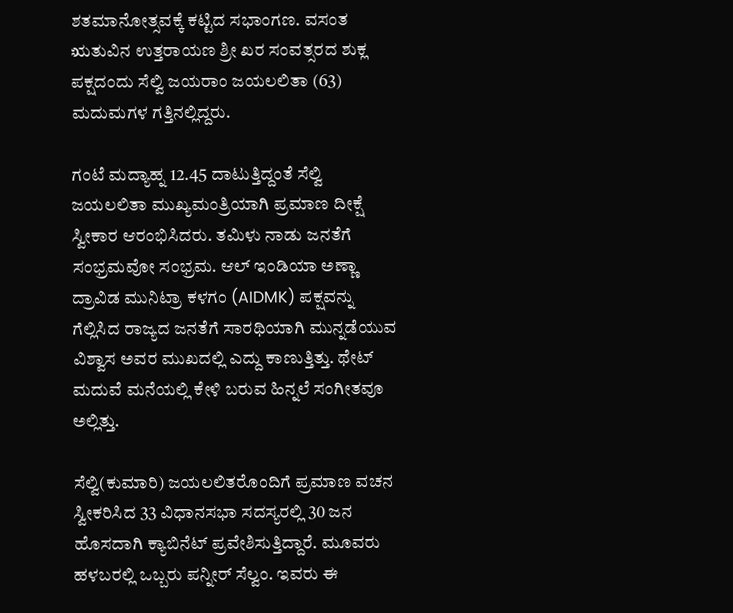ಶತಮಾನೋತ್ಸವಕ್ಕೆ ಕಟ್ಟಿದ ಸಭಾಂಗಣ. ವಸಂತ ಋತುವಿನ ಉತ್ತರಾಯಣ ಶ್ರೀ ಖರ ಸಂವತ್ಸರದ ಶುಕ್ಲ ಪಕ್ಷದಂದು ಸೆಲ್ವಿ ಜಯರಾಂ ಜಯಲಲಿತಾ (63) ಮದುಮಗಳ ಗತ್ತಿನಲ್ಲಿದ್ದರು.

ಗಂಟೆ ಮದ್ಯಾಹ್ನ 12.45 ದಾಟುತ್ತಿದ್ದಂತೆ ಸೆಲ್ವಿ ಜಯಲಲಿತಾ ಮುಖ್ಯಮಂತ್ರಿಯಾಗಿ ಪ್ರಮಾಣ ದೀಕ್ಷೆ ಸ್ವೀಕಾರ ಆರಂಭಿಸಿದರು. ತಮಿಳು ನಾಡು ಜನತೆಗೆ ಸಂಭ್ರಮವೋ ಸಂಭ್ರಮ. ಆಲ್ ಇಂಡಿಯಾ ಅಣ್ಣಾ ದ್ರಾವಿಡ ಮುನಿಟ್ರಾ ಕಳಗಂ (AIDMK) ಪಕ್ಷವನ್ನು ಗೆಲ್ಲಿಸಿದ ರಾಜ್ಯದ ಜನತೆಗೆ ಸಾರಥಿಯಾಗಿ ಮುನ್ನಡೆಯುವ ವಿಶ್ವಾಸ ಅವರ ಮುಖದಲ್ಲಿ ಎದ್ದು ಕಾಣುತ್ತಿತ್ತು. ಥೇಟ್ ಮದುವೆ ಮನೆಯಲ್ಲಿ ಕೇಳಿ ಬರುವ ಹಿನ್ನಲೆ ಸಂಗೀತವೂ ಅಲ್ಲಿತ್ತು.

ಸೆಲ್ವಿ(ಕುಮಾರಿ) ಜಯಲಲಿತರೊಂದಿಗೆ ಪ್ರಮಾಣ ವಚನ ಸ್ವೀಕರಿಸಿದ 33 ವಿಧಾನಸಭಾ ಸದಸ್ಯರಲ್ಲಿ 30 ಜನ ಹೊಸದಾಗಿ ಕ್ಯಾಬಿನೆಟ್ ಪ್ರವೇಶಿಸುತ್ತಿದ್ದಾರೆ. ಮೂವರು ಹಳಬರಲ್ಲಿ ಒಬ್ಬರು ಪನ್ನೀರ್ ಸೆಲ್ವಂ. ಇವರು ಈ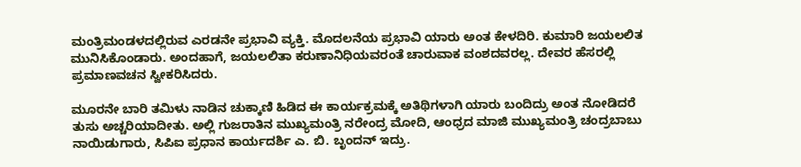ಮಂತ್ರಿಮಂಡಳದಲ್ಲಿರುವ ಎರಡನೇ ಪ್ರಭಾವಿ ವ್ಯಕ್ತಿ. ಮೊದಲನೆಯ ಪ್ರಭಾವಿ ಯಾರು ಅಂತ ಕೇಳದಿರಿ. ಕುಮಾರಿ ಜಯಲಲಿತ ಮುನಿಸಿಕೊಂಡಾರು. ಅಂದಹಾಗೆ, ಜಯಲಲಿತಾ ಕರುಣಾನಿಧಿಯವರಂತೆ ಚಾರುವಾಕ ವಂಶದವರಲ್ಲ. ದೇವರ ಹೆಸರಲ್ಲಿ ಪ್ರಮಾಣವಚನ ಸ್ವೀಕರಿಸಿದರು.

ಮೂರನೇ ಬಾರಿ ತಮಿಳು ನಾಡಿನ ಚುಕ್ಕಾಣಿ ಹಿಡಿದ ಈ ಕಾರ್ಯಕ್ರಮಕ್ಕೆ ಅತಿಥಿಗಳಾಗಿ ಯಾರು ಬಂದಿದ್ರು ಅಂತ ನೋಡಿದರೆ ತುಸು ಅಚ್ಚರಿಯಾದೀತು. ಅಲ್ಲಿ ಗುಜರಾತಿನ ಮುಖ್ಯಮಂತ್ರಿ ನರೇಂದ್ರ ಮೋದಿ, ಆಂಧ್ರದ ಮಾಜಿ ಮುಖ್ಯಮಂತ್ರಿ ಚಂದ್ರಬಾಬು ನಾಯಿಡುಗಾರು, ಸಿಪಿಐ ಪ್ರಧಾನ ಕಾರ್ಯದರ್ಶಿ ಎ. ಬಿ. ಬೃಂದನ್ ಇದ್ರು.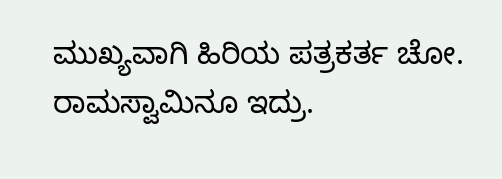ಮುಖ್ಯವಾಗಿ ಹಿರಿಯ ಪತ್ರಕರ್ತ ಚೋ. ರಾಮಸ್ವಾಮಿನೂ ಇದ್ರು.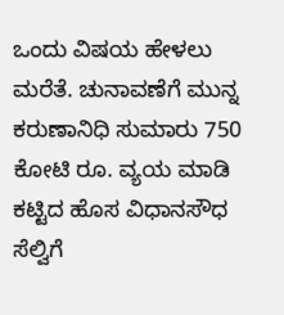ಒಂದು ವಿಷಯ ಹೇಳಲು ಮರೆತೆ. ಚುನಾವಣೆಗೆ ಮುನ್ನ ಕರುಣಾನಿಧಿ ಸುಮಾರು 750 ಕೋಟಿ ರೂ. ವ್ಯಯ ಮಾಡಿ ಕಟ್ಟಿದ ಹೊಸ ವಿಧಾನಸೌಧ ಸೆಲ್ವಿಗೆ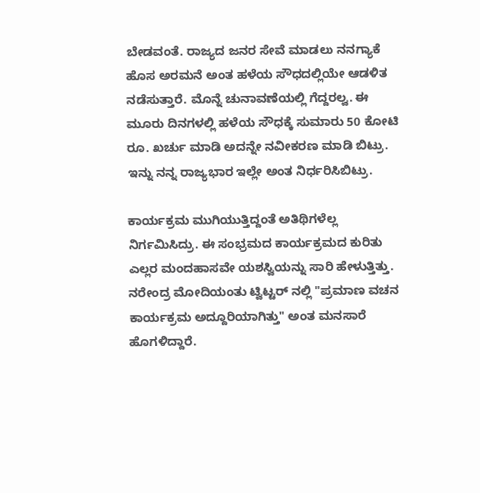ಬೇಡವಂತೆ. ರಾಜ್ಯದ ಜನರ ಸೇವೆ ಮಾಡಲು ನನಗ್ಯಾಕೆ ಹೊಸ ಅರಮನೆ ಅಂತ ಹಳೆಯ ಸೌಧದಲ್ಲಿಯೇ ಆಡಳಿತ ನಡೆಸುತ್ತಾರೆ. ಮೊನ್ನೆ ಚುನಾವಣೆಯಲ್ಲಿ ಗೆದ್ದರಲ್ವ. ಈ ಮೂರು ದಿನಗಳಲ್ಲಿ ಹಳೆಯ ಸೌಧಕ್ಕೆ ಸುಮಾರು 50 ಕೋಟಿ ರೂ. ಖರ್ಚು ಮಾಡಿ ಅದನ್ನೇ ನವೀಕರಣ ಮಾಡಿ ಬಿಟ್ರು. ಇನ್ನು ನನ್ನ ರಾಜ್ಯಭಾರ ಇಲ್ಲೇ ಅಂತ ನಿರ್ಧರಿಸಿಬಿಟ್ರು.

ಕಾರ್ಯಕ್ರಮ ಮುಗಿಯುತ್ತಿದ್ದಂತೆ ಅತಿಥಿಗಳೆಲ್ಲ ನಿರ್ಗಮಿಸಿದ್ರು. ಈ ಸಂಭ್ರಮದ ಕಾರ್ಯಕ್ರಮದ ಕುರಿತು ಎಲ್ಲರ ಮಂದಹಾಸವೇ ಯಶಸ್ವಿಯನ್ನು ಸಾರಿ ಹೇಳುತ್ತಿತ್ತು. ನರೇಂದ್ರ ಮೋದಿಯಂತು ಟ್ವಿಟ್ಟರ್ ನಲ್ಲಿ "ಪ್ರಮಾಣ ವಚನ ಕಾರ್ಯಕ್ರಮ ಅದ್ದೂರಿಯಾಗಿತ್ತು" ಅಂತ ಮನಸಾರೆ ಹೊಗಳಿದ್ದಾರೆ.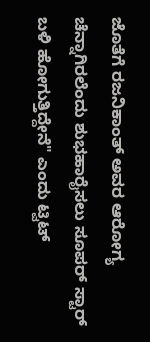ಜೊತೆಗೆ ರಜನಿಕಾಂತ್ ಅವರ ಆರೋಗ್ಯ ಚೆನ್ನಾಗಿರಲೆಂದು ಶುಭಹಾರೈಸಲು ಸೂಪರ್ ಸ್ಟಾರ್ ಬಳಿ ಹೋಗುತ್ತಿದ್ದೇನೆ" ಎಂದು ಟ್ವಿಟ್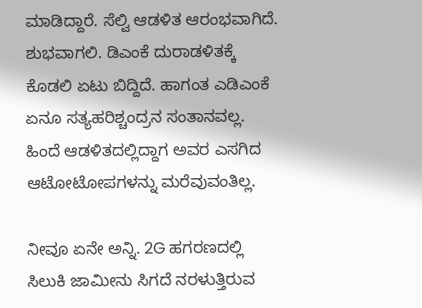ಮಾಡಿದ್ದಾರೆ. ಸೆಲ್ವಿ ಆಡಳಿತ ಆರಂಭವಾಗಿದೆ. ಶುಭವಾಗಲಿ. ಡಿಎಂಕೆ ದುರಾಡಳಿತಕ್ಕೆ ಕೊಡಲಿ ಏಟು ಬಿದ್ದಿದೆ. ಹಾಗಂತ ಎಡಿಎಂಕೆ ಏನೂ ಸತ್ಯಹರಿಶ್ಚಂದ್ರನ ಸಂತಾನವಲ್ಲ. ಹಿಂದೆ ಆಡಳಿತದಲ್ಲಿದ್ದಾಗ ಅವರ ಎಸಗಿದ ಆಟೋಟೋಪಗಳನ್ನು ಮರೆವುವಂತಿಲ್ಲ.

ನೀವೂ ಏನೇ ಅನ್ನಿ. 2G ಹಗರಣದಲ್ಲಿ ಸಿಲುಕಿ ಜಾಮೀನು ಸಿಗದೆ ನರಳುತ್ತಿರುವ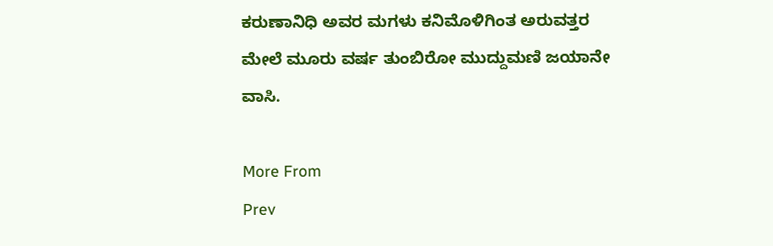ಕರುಣಾನಿಧಿ ಅವರ ಮಗಳು ಕನಿಮೊಳಿಗಿಂತ ಅರುವತ್ತರ ಮೇಲೆ ಮೂರು ವರ್ಷ ತುಂಬಿರೋ ಮುದ್ದುಮಣಿ ಜಯಾನೇ ವಾಸಿ.

More From
Prev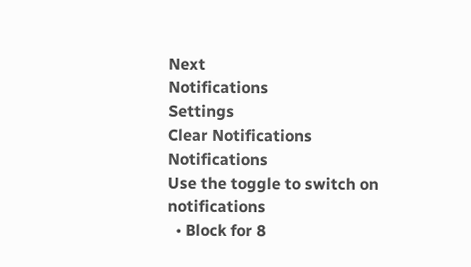Next
Notifications
Settings
Clear Notifications
Notifications
Use the toggle to switch on notifications
  • Block for 8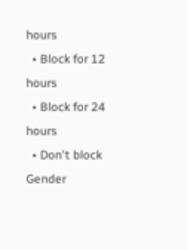hours
  • Block for 12 hours
  • Block for 24 hours
  • Don't block
Gender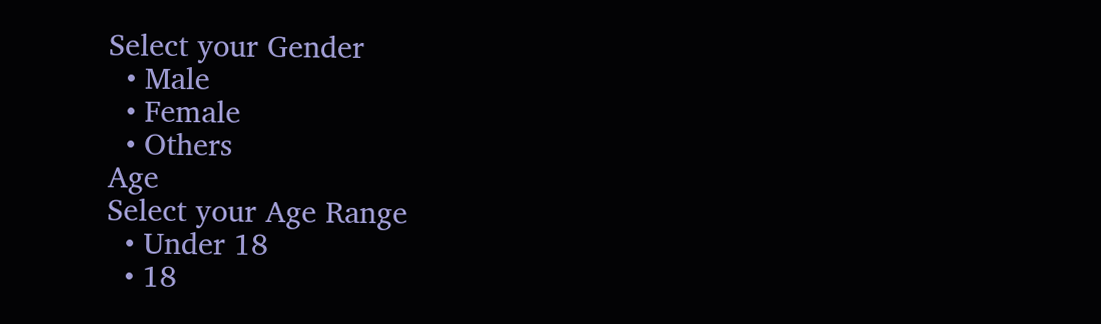Select your Gender
  • Male
  • Female
  • Others
Age
Select your Age Range
  • Under 18
  • 18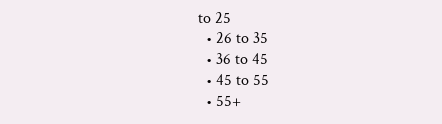to 25
  • 26 to 35
  • 36 to 45
  • 45 to 55
  • 55+